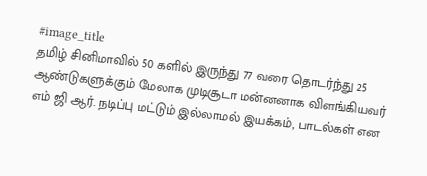#image_title
தமிழ் சினிமாவில் 50 களில் இருந்து 77 வரை தொடர்ந்து 25 ஆண்டுகளுக்கும் மேலாக முடிசூடா மன்னனாக விளங்கியவர் எம் ஜி ஆர். நடிப்பு மட்டும் இல்லாமல் இயக்கம், பாடல்கள் என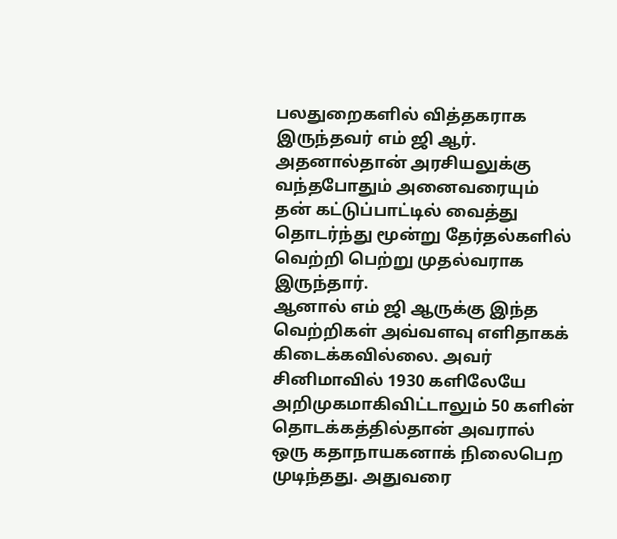பலதுறைகளில் வித்தகராக இருந்தவர் எம் ஜி ஆர். அதனால்தான் அரசியலுக்கு வந்தபோதும் அனைவரையும் தன் கட்டுப்பாட்டில் வைத்து தொடர்ந்து மூன்று தேர்தல்களில் வெற்றி பெற்று முதல்வராக இருந்தார்.
ஆனால் எம் ஜி ஆருக்கு இந்த வெற்றிகள் அவ்வளவு எளிதாகக் கிடைக்கவில்லை. அவர் சினிமாவில் 1930 களிலேயே அறிமுகமாகிவிட்டாலும் 50 களின் தொடக்கத்தில்தான் அவரால் ஒரு கதாநாயகனாக் நிலைபெற முடிந்தது. அதுவரை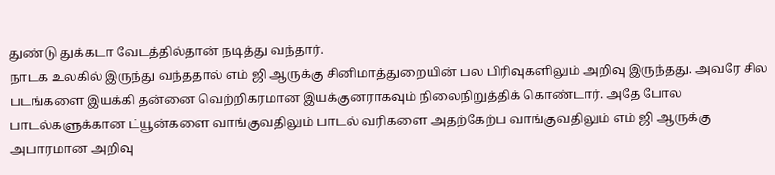துண்டு துக்கடா வேடத்தில்தான் நடித்து வந்தார்.
நாடக உலகில் இருந்து வந்ததால் எம் ஜி ஆருக்கு சினிமாத்துறையின் பல பிரிவுகளிலும் அறிவு இருந்தது. அவரே சில படங்களை இயக்கி தன்னை வெற்றிகரமான இயக்குனராகவும் நிலைநிறுத்திக் கொண்டார். அதே போல பாடல்களுக்கான ட்யூன்களை வாங்குவதிலும் பாடல் வரிகளை அதற்கேற்ப வாங்குவதிலும் எம் ஜி ஆருக்கு அபாரமான அறிவு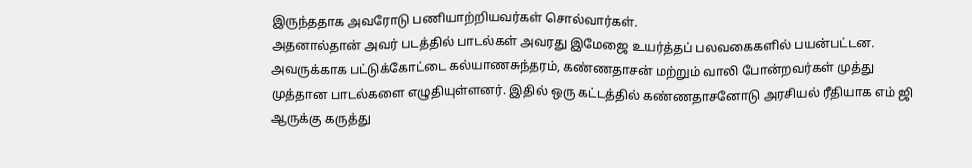இருந்ததாக அவரோடு பணியாற்றியவர்கள் சொல்வார்கள்.
அதனால்தான் அவர் படத்தில் பாடல்கள் அவரது இமேஜை உயர்த்தப் பலவகைகளில் பயன்பட்டன. அவருக்காக பட்டுக்கோட்டை கல்யாணசுந்தரம், கண்ணதாசன் மற்றும் வாலி போன்றவர்கள் முத்து முத்தான பாடல்களை எழுதியுள்ளனர். இதில் ஒரு கட்டத்தில் கண்ணதாசனோடு அரசியல் ரீதியாக எம் ஜி ஆருக்கு கருத்து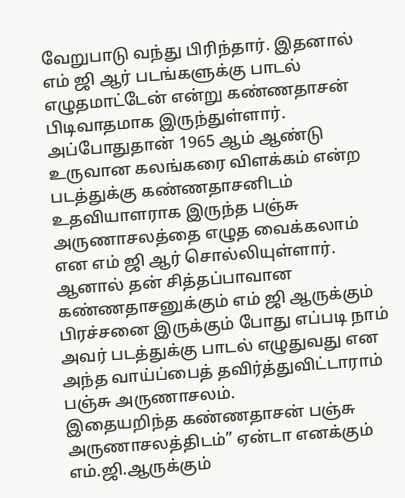வேறுபாடு வந்து பிரிந்தார். இதனால் எம் ஜி ஆர் படங்களுக்கு பாடல் எழுதமாட்டேன் என்று கண்ணதாசன் பிடிவாதமாக இருந்துள்ளார்.
அப்போதுதான் 1965 ஆம் ஆண்டு உருவான கலங்கரை விளக்கம் என்ற படத்துக்கு கண்ணதாசனிடம் உதவியாளராக இருந்த பஞ்சு அருணாசலத்தை எழுத வைக்கலாம் என எம் ஜி ஆர் சொல்லியுள்ளார். ஆனால் தன் சித்தப்பாவான கண்ணதாசனுக்கும் எம் ஜி ஆருக்கும் பிரச்சனை இருக்கும் போது எப்படி நாம் அவர் படத்துக்கு பாடல் எழுதுவது என அந்த வாய்ப்பைத் தவிர்த்துவிட்டாராம் பஞ்சு அருணாசலம்.
இதையறிந்த கண்ணதாசன் பஞ்சு அருணாசலத்திடம்” ஏன்டா எனக்கும் எம்.ஜி.ஆருக்கும்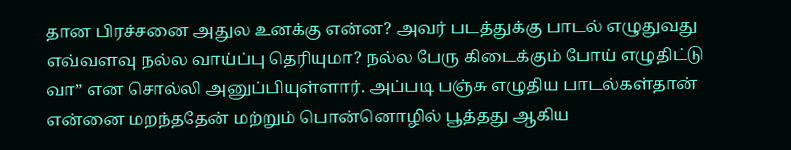தான பிரச்சனை அதுல உனக்கு என்ன? அவர் படத்துக்கு பாடல் எழுதுவது எவ்வளவு நல்ல வாய்ப்பு தெரியுமா? நல்ல பேரு கிடைக்கும் போய் எழுதிட்டு வா” என சொல்லி அனுப்பியுள்ளார். அப்படி பஞ்சு எழுதிய பாடல்கள்தான் என்னை மறந்ததேன் மற்றும் பொன்னொழில் பூத்தது ஆகிய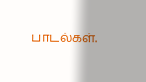பாடல்கள்.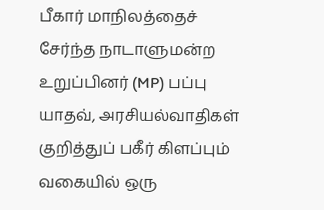பீகார் மாநிலத்தைச் சேர்ந்த நாடாளுமன்ற உறுப்பினர் (MP) பப்பு யாதவ், அரசியல்வாதிகள் குறித்துப் பகீர் கிளப்பும் வகையில் ஒரு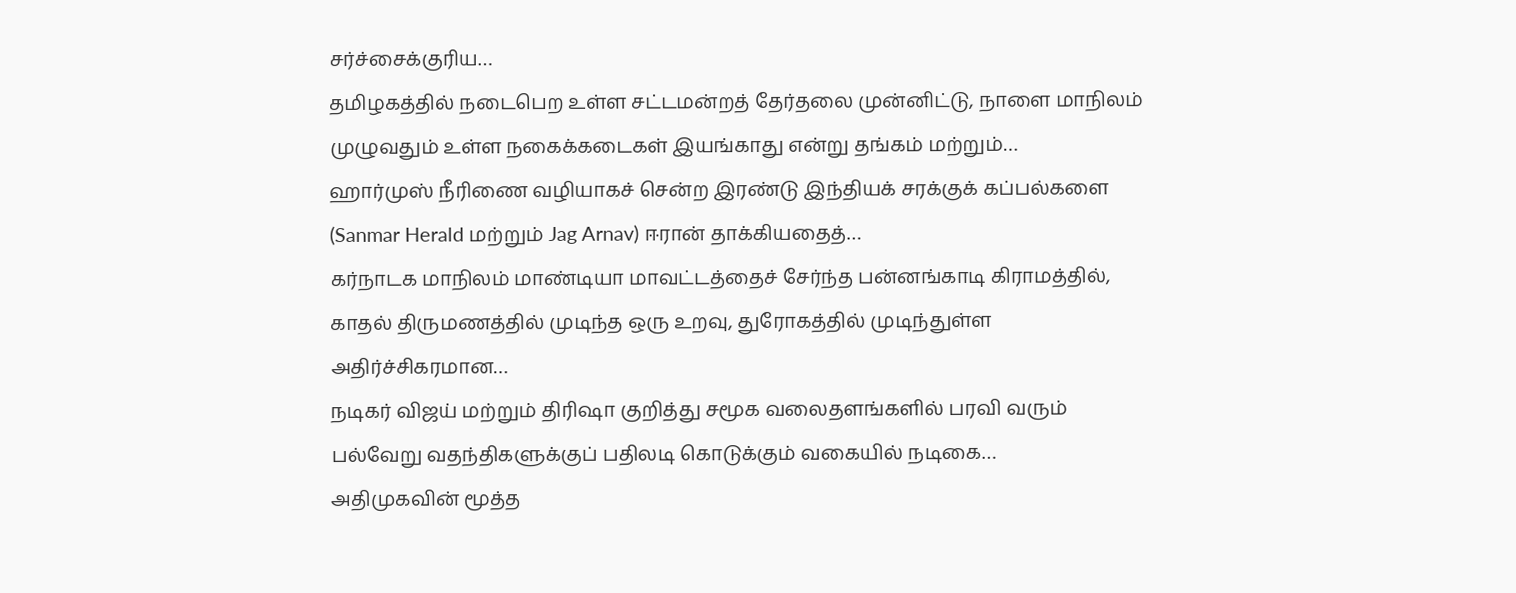சர்ச்சைக்குரிய…
தமிழகத்தில் நடைபெற உள்ள சட்டமன்றத் தேர்தலை முன்னிட்டு, நாளை மாநிலம் முழுவதும் உள்ள நகைக்கடைகள் இயங்காது என்று தங்கம் மற்றும்…
ஹார்முஸ் நீரிணை வழியாகச் சென்ற இரண்டு இந்தியக் சரக்குக் கப்பல்களை (Sanmar Herald மற்றும் Jag Arnav) ஈரான் தாக்கியதைத்…
கர்நாடக மாநிலம் மாண்டியா மாவட்டத்தைச் சேர்ந்த பன்னங்காடி கிராமத்தில், காதல் திருமணத்தில் முடிந்த ஒரு உறவு, துரோகத்தில் முடிந்துள்ள அதிர்ச்சிகரமான…
நடிகர் விஜய் மற்றும் திரிஷா குறித்து சமூக வலைதளங்களில் பரவி வரும் பல்வேறு வதந்திகளுக்குப் பதிலடி கொடுக்கும் வகையில் நடிகை…
அதிமுகவின் மூத்த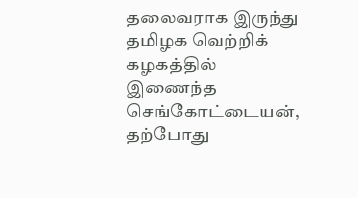தலைவராக இருந்து தமிழக வெற்றிக் கழகத்தில் இணைந்த செங்கோட்டையன், தற்போது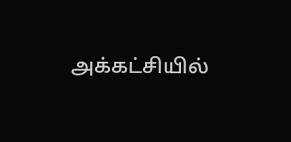அக்கட்சியில்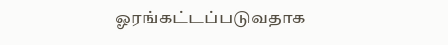ஓரங்கட்டப்படுவதாக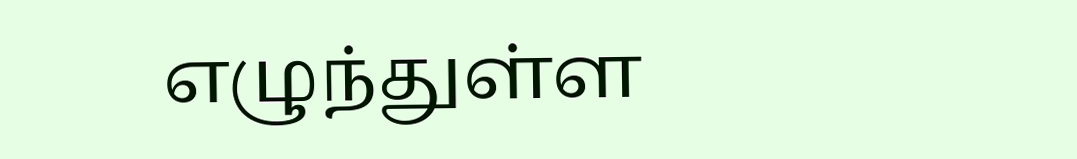எழுந்துள்ள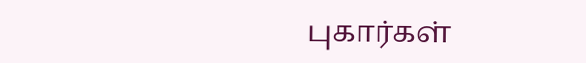புகார்கள்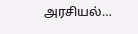அரசியல்…